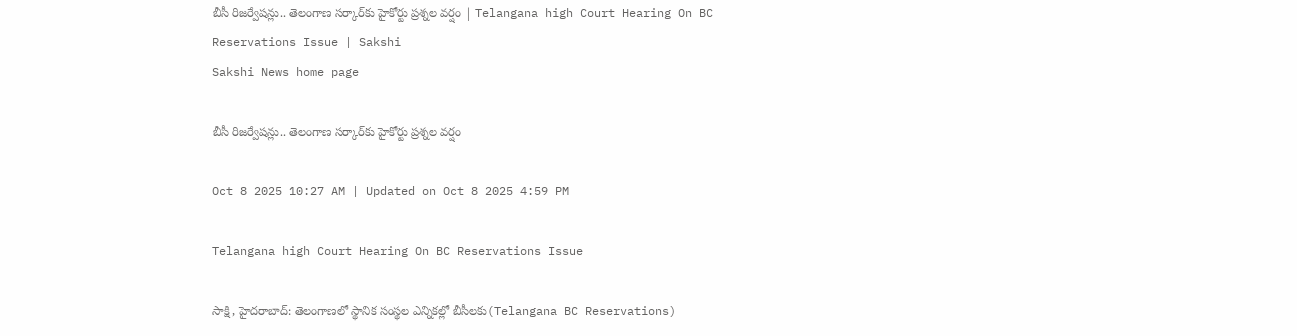బీసీ రిజర్వేషన్లు.. తెలంగాణ సర్కార్‌కు హైకోర్టు ప్రశ్నల వర్షం | Telangana high Court Hearing On BC Reservations Issue | Sakshi
Sakshi News home page

బీసీ రిజర్వేషన్లు.. తెలంగాణ సర్కార్‌కు హైకోర్టు ప్రశ్నల వర్షం

Oct 8 2025 10:27 AM | Updated on Oct 8 2025 4:59 PM

Telangana high Court Hearing On BC Reservations Issue

సాక్షి, హైదరాబాద్‌: తెలంగాణలో స్థానిక సంస్థల ఎన్నికల్లో బీసీలకు(Telangana BC Reservations)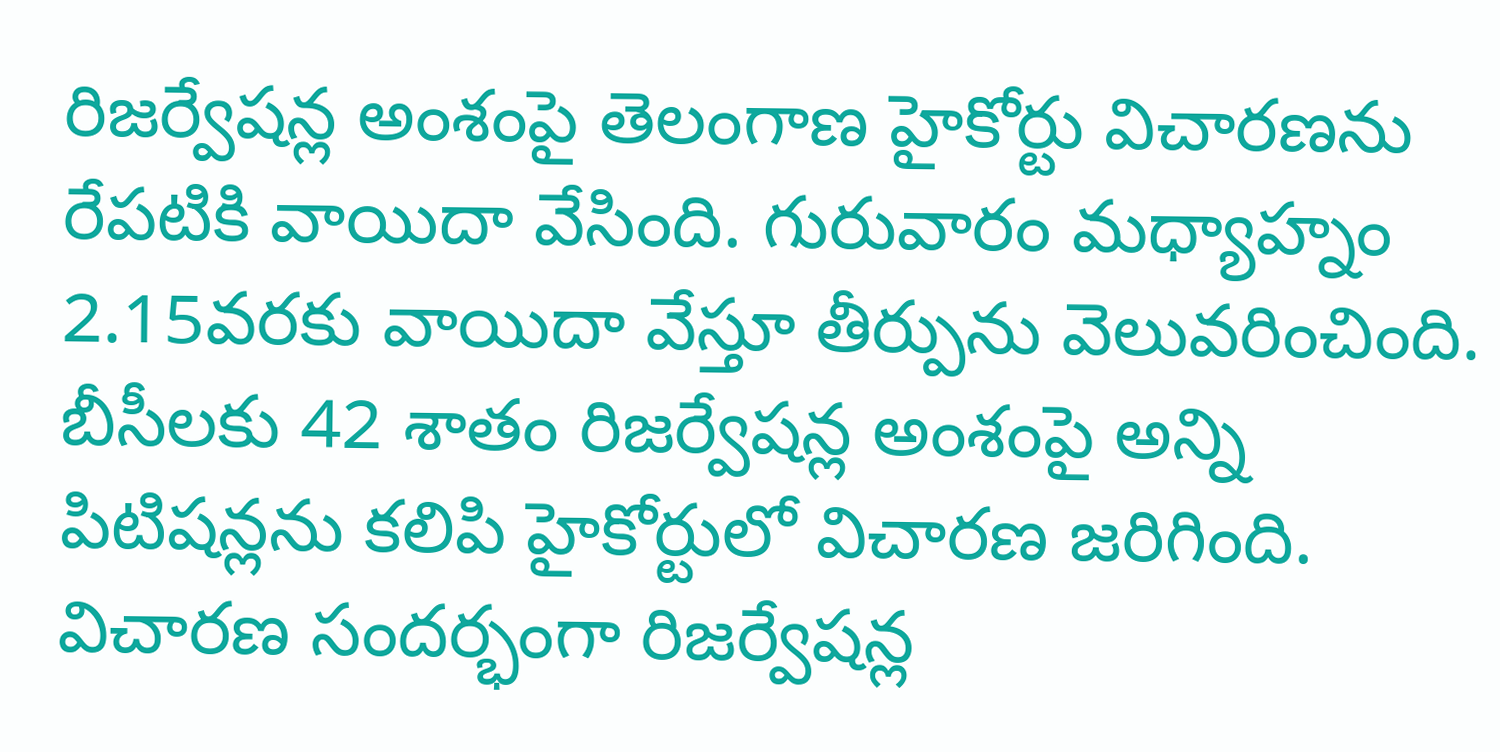రిజర్వేషన్ల అంశంపై తెలంగాణ హైకోర్టు విచారణను రేపటికి వాయిదా వేసింది. గురువారం మధ్యాహ్నం 2.15వరకు వాయిదా వేస్తూ తీర్పును వెలువరించింది. బీసీలకు 42 శాతం రిజర్వేషన్ల అంశంపై అన్ని పిటిషన్లను కలిపి హైకోర్టులో విచారణ జరిగింది. విచారణ సందర్భంగా రిజర్వేషన్ల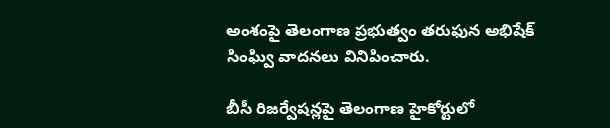అంశంపై తెలంగాణ ప్రభుత్వం తరుఫున అభిషేక్‌ సింఘ్వి వాదనలు వినిపించారు.

బీసీ రిజర్వేషన్లపై తెలంగాణ హైకోర్టులో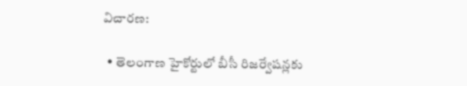విచారణ:

  • తెలంగాణ హైకోర్టులో బీసీ రిజర్వేషన్లకు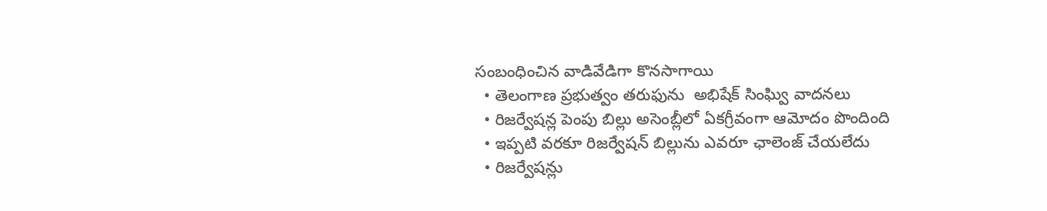సంబంధించిన వాడివేడిగా కొనసాగాయి
  • తెలంగాణ ప్రభుత్వం తరుఫును  అభిషేక్‌ సింఘ్వి వాదనలు
  • రిజర్వేషన్ల పెంపు బిల్లు అసెంబ్లీలో ఏకగ్రీవంగా ఆమోదం పొందింది
  • ఇప్పటి వరకూ రిజర్వేషన్‌ బిల్లును ఎవరూ ఛాలెంజ్‌ చేయలేదు
  • రిజర్వేషన్లు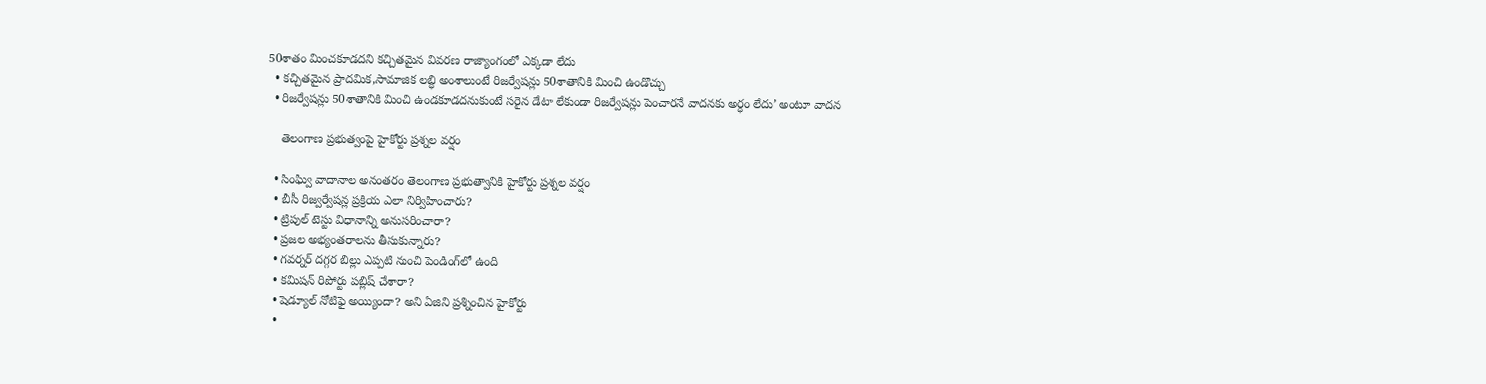50శాతం మించకూడదని కచ్చితమైన వివరణ రాజ్యాంగంలో ఎక్కడా లేదు
  • కచ్చితమైన ప్రాదమిక,సామాజిక లబ్ధి అంశాలుంటే రిజర్వేషన్లు 50శాతానికి మించి ఉండొచ్చు
  • రిజర్వేషన్లు 50శాతానికి మించి ఉండకూడదనుకుంటే సరైన డేటా లేకుండా రిజర్వేషన్లు పెంచారనే వాదనకు అర్ధం లేదు’ అంటూ వాదన

    తెలంగాణ ప్రభుత్వంపై హైకోర్టు ప్రశ్నల వర్షం

  • సింఘ్వి వాదానాల అనంతరం తెలంగాణ ప్రభుత్వానికి హైకోర్టు ప్రశ్నల వర్షం
  • బీసీ రిజ్వర్వేషన్ల ప్రక్రియ ఎలా నిర్విహించారు?
  • ట్రిపుల్‌ టెస్టు విధానాన్ని అనుసరించారా?
  • ప్రజల అభ్యంతరాలను తీసుకున్నారు?
  • గవర్నర్‌ దగ్గర బిల్లు ఎప్పటి నుంచి పెండింగ్‌లో ఉంది
  • కమిషన్‌ రిపోర్టు పబ్లిష్‌ చేశారా?
  • షెడ్యూల్‌ నోటిఫై అ‍య్యిందా? అని ఏజిని ప్రశ్నించిన హైకోర్టు
  •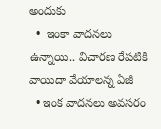అందుకు
  •  ఇంకా వాదనలు ఉన్నాయి.. విచారణ రేపటికి వాయిదా వేయాలన్న ఏజీ
  • ఇంక వాదనలు అవసరం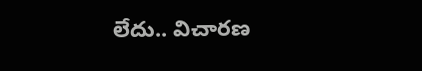లేదు.. విచారణ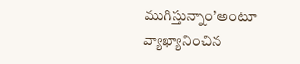ముగిస్తున్నాం’అంటూ వ్యాఖ్యానించిన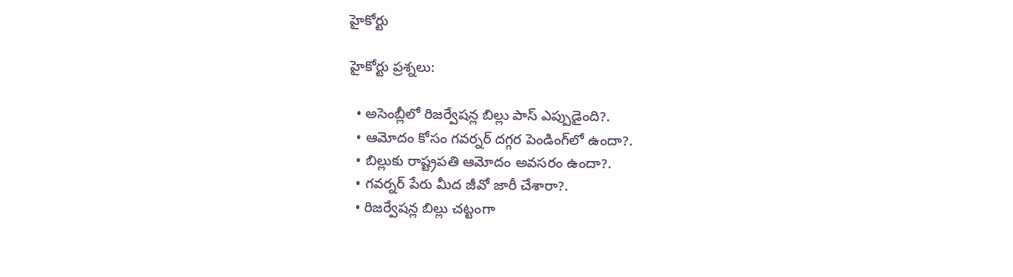హైకోర్టు

హైకోర్టు ప్రశ్నలు:

  • అసెంబ్లీలో రిజర్వేషన్ల బిల్లు పాస్‌ ఎప్పుడైంది?.
  • ఆమోదం కోసం గవర్నర్‌ దగ్గర పెండింగ్‌లో ఉందా?.
  • బిల్లుకు రాష్ట్రపతి ఆమోదం అవసరం ఉందా?.
  • గవర్నర్‌ పేరు మీద జీవో జారీ చేశారా?.
  • రిజర్వేషన్ల బిల్లు చట్టంగా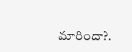మారిందా?.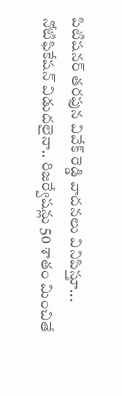పిటిషనర్‌ తరఫున వివేక్‌ రెడ్డి వాదనలు వినిపిస్తూ...
నోటిఫికేషన్‌ విడుదలైనా.. రిజర్వేషన్లు 50 శాతం మించితే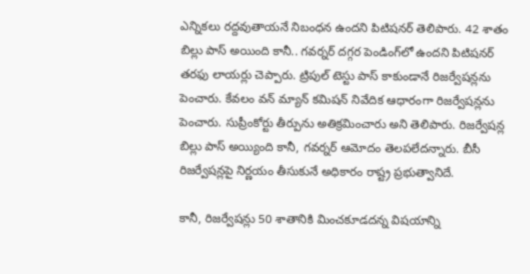ఎన్నికలు రద్దవుతాయనే నిబంధన ఉందని పిటిషనర్‌ తెలిపారు. 42 శాతం బిల్లు పాస్‌ అయింది కానీ.. గవర్నర్‌ దగ్గర పెండింగ్‌లో ఉందని పిటిషనర్‌ తరఫు లాయర్లు చెప్పారు. ట్రిపుల్‌ టెస్టు పాస్‌ కాకుండానే రిజర్వేషన్లను పెంచారు. కేవలం వన్‌ మ్యాన్‌ కమిషన్‌ నివేదిక ఆధారంగా రిజర్వేషన్లను పెంచారు. సుప్రీంకోర్టు తీర్పును అతిక్రమించారు అని తెలిపారు. రిజర్వేషన్ల బిల్లు పాస్‌ అయ్యింది కానీ, గవర్నర్‌ ఆమోదం తెలపలేదన్నారు. బీసీ రిజర్వేషన్లపై నిర్ణయం తీసుకునే అధికారం రాష్ట్ర ప్రభుత్వానిదే.

కానీ, రిజర్వేషన్లు 50 శాతానికి మించకూడదన్న విషయాన్ని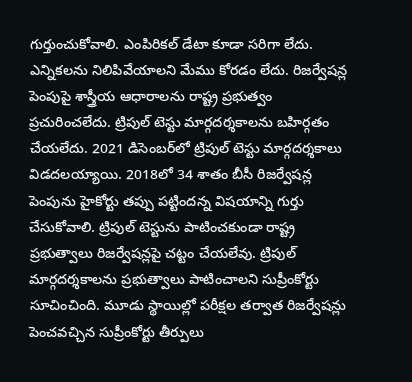గుర్తుంచుకోవాలి. ఎంపిరికల్‌ డేటా కూడా సరిగా లేదు. ఎన్నికలను నిలిపివేయాలని మేము కోరడం లేదు. రిజర్వేషన్ల పెంపుపై శాస్త్రీయ ఆధారాలను రాష్ట్ర ప్రభుత్వం ప్రచురించలేదు. ట్రిపుల్‌ టెస్టు మార్గదర్శకాలను బహిర్గతం చేయలేదు. 2021 డిసెంబర్‌లో ట్రిపుల్‌ టెస్టు మార్గదర్శకాలు విడదలయ్యాయి. 2018లో 34 శాతం బీసీ రిజర్వేషన్ల పెంపును హైకోర్టు తప్పు పట్టిందన్న విషయాన్ని గుర్తు చేసుకోవాలి. ట్రిపుల్‌ టెస్టును పాటించకుండా రాష్ట్ర ప్రభుత్వాలు రిజర్వేషన్లపై చట్టం చేయలేవు. ట్రిపుల్‌ మార్గదర్శకాలను ప్రభుత్వాలు పాటించాలని సుప్రీంకోర్టు సూచించింది. మూడు స్థాయిల్లో పరీక్షల తర్వాత రిజర్వేషన్లు పెంచవచ్చిన సుప్రీంకోర్టు తీర్పులు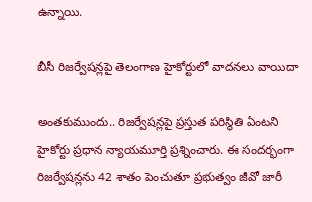ఉన్నాయి.

బీసీ రిజర్వేషన్లపై తెలంగాణ హైకోర్టులో వాదనలు వాయిదా

అంతకుముందు.. రిజర్వేషన్లపై ప్రస్తుత పరిస్థితి ఏంటని హైకోర్టు ప్రధాన న్యాయమూర్తి ప్రశ్నించారు. ఈ సందర్భంగా రిజర్వేషన్లను 42 శాతం పెంచుతూ ప్రభుత్వం జీవో జారీ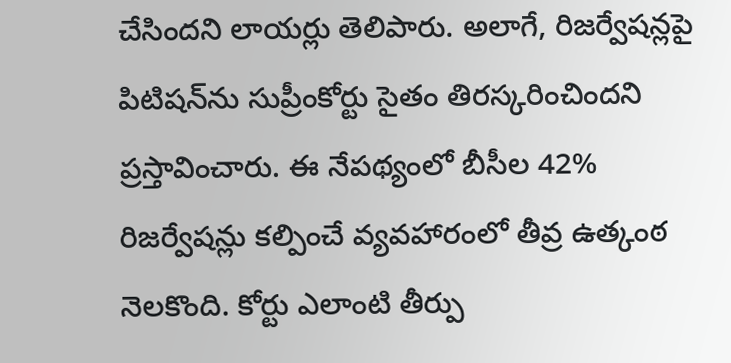చేసిందని లాయర్లు తెలిపారు. అలాగే, రిజర్వేషన్లపై పిటిషన్‌ను సుప్రీంకోర్టు సైతం తిరస్కరించిందని ప్రస్తావించారు. ఈ నేపథ్యంలో బీసీల 42% రిజర్వేషన్లు కల్పించే వ్యవహారంలో తీవ్ర ఉత్కంఠ నెలకొంది. కోర్టు ఎలాంటి తీర్పు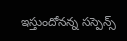ఇస్తుందోనన్న సస్పెన్స్‌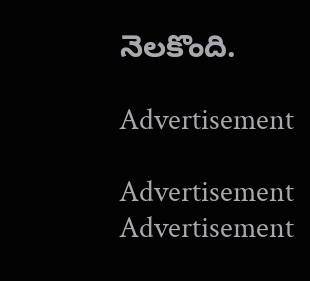నెలకొంది.

Advertisement

Advertisement
Advertisement